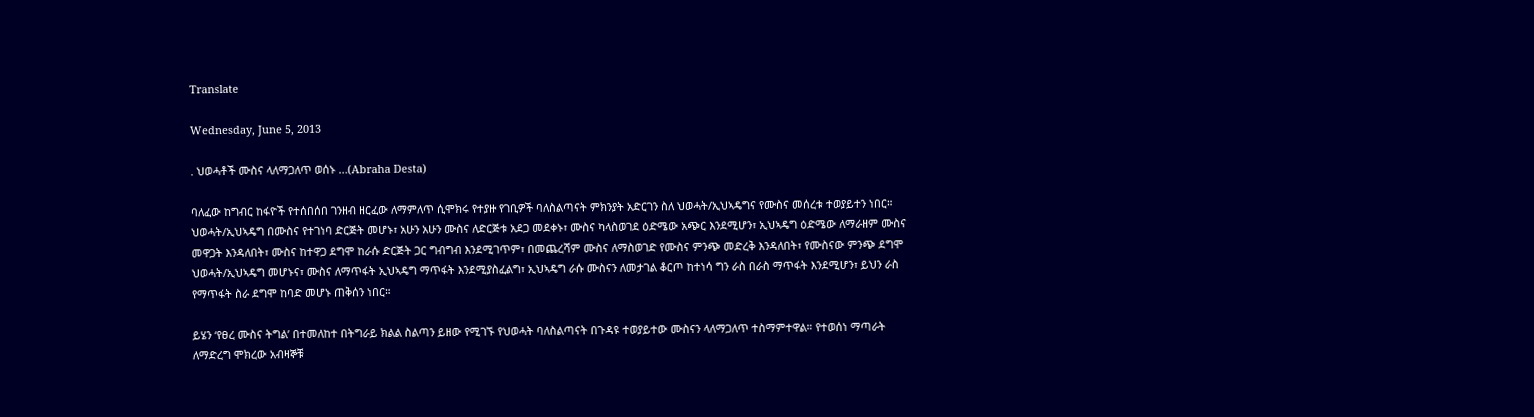Translate

Wednesday, June 5, 2013

. ህወሓቶች ሙስና ላለማጋለጥ ወሰኑ …(Abraha Desta)

ባለፈው ከግብር ከፋዮች የተሰበሰበ ገንዘብ ዘርፈው ለማምለጥ ሲሞክሩ የተያዙ የገቢዎች ባለስልጣናት ምክንያት አድርገን ስለ ህወሓት/ኢህኣዴግና የሙስና መሰረቱ ተወያይተን ነበር።
ህወሓት/ኢህኣዴግ በሙስና የተገነባ ድርጅት መሆኑ፣ አሁን አሁን ሙስና ለድርጅቱ አደጋ መደቀኑ፣ ሙስና ካላስወገደ ዕድሜው አጭር እንደሚሆን፣ ኢህኣዴግ ዕድሜው ለማራዘም ሙስና መዋጋት እንዳለበት፣ ሙስና ከተዋጋ ደግሞ ከራሱ ድርጅት ጋር ግብግብ እንደሚገጥም፣ በመጨረሻም ሙስና ለማስወገድ የሙስና ምንጭ መድረቅ እንዳለበት፣ የሙስናው ምንጭ ደግሞ ህወሓት/ኢህኣዴግ መሆኑና፣ ሙስና ለማጥፋት ኢህኣዴግ ማጥፋት እንደሚያስፈልግ፣ ኢህኣዴግ ራሱ ሙስናን ለመታገል ቆርጦ ከተነሳ ግን ራስ በራስ ማጥፋት እንደሚሆን፣ ይህን ራስ የማጥፋት ስራ ደግሞ ከባድ መሆኑ ጠቅሰን ነበር።

ይሄን ‘የፀረ ሙስና ትግል’ በተመለከተ በትግራይ ክልል ስልጣን ይዘው የሚገኙ የህወሓት ባለስልጣናት በጉዳዩ ተወያይተው ሙስናን ላለማጋለጥ ተስማምተዋል። የተወሰነ ማጣራት ለማድረግ ሞክረው አብዛኞቹ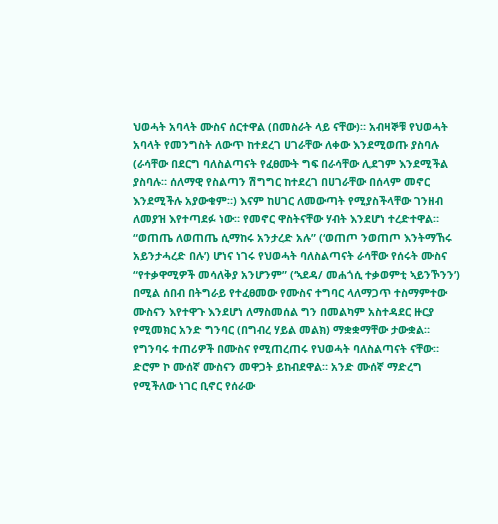ህወሓት አባላት ሙስና ሰርተዋል (በመስራት ላይ ናቸው)። አብዛኞቹ የህወሓት አባላት የመንግስት ለውጥ ከተደረገ ሀገራቸው ለቀው እንደሚወጡ ያስባሉ (ራሳቸው በደርግ ባለስልጣናት የፈፀሙት ግፍ በራሳቸው ሊደገም እንደሚችል ያስባሉ። ሰለማዊ የስልጣን ሽግግር ከተደረገ በሀገራቸው በሰላም መኖር እንደሚችሉ አያውቁም።) እናም ከሀገር ለመውጣት የሚያስችላቸው ገንዘብ ለመያዝ እየተጣደፉ ነው። የመኖር ዋስትናቸው ሃብት እንደሆነ ተረድተዋል።
“ወጠጤ ለወጠጤ ሲማከሩ አንታረድ አሉ” (‘ወጠጦ ንወጠጦ እንትማኸሩ አይንታሓረድ በሉ’) ሆነና ነገሩ የህወሓት ባለስልጣናት ራሳቸው የሰሩት ሙስና “የተቃዋሚዎች መሳለቅያ አንሆንም” (‘ኣደዳ/ መሐጎሲ ተቃወምቲ ኣይንኾንን’) በሚል ሰበብ በትግራይ የተፈፀመው የሙስና ተግባር ላለማጋጥ ተስማምተው ሙስናን እየተዋጉ እንደሆነ ለማስመሰል ግን በመልካም አስተዳደር ዙርያ የሚመክር አንድ ግንባር (በግብረ ሃይል መልክ) ማቋቋማቸው ታውቋል። የግንባሩ ተጠሪዎች በሙስና የሚጠረጠሩ የህወሓት ባለስልጣናት ናቸው።
ድሮም ኮ ሙሰኛ ሙስናን መዋጋት ይከብደዋል። አንድ ሙሰኛ ማድረግ የሚችለው ነገር ቢኖር የሰራው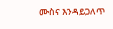ሙስና እንዳይጋለጥ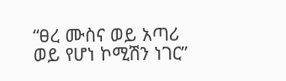“ፀረ ሙስና ወይ አጣሪ ወይ የሆነ ኮሚሽን ነገር”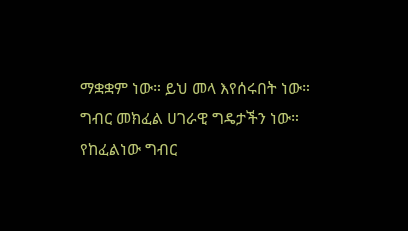ማቋቋም ነው። ይህ መላ እየሰሩበት ነው።
ግብር መክፈል ሀገራዊ ግዴታችን ነው። የከፈልነው ግብር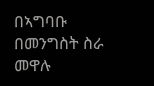በኣግባቡ በመንግስት ስራ መዋሉ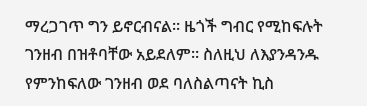ማረጋገጥ ግን ይኖርብናል። ዜጎች ግብር የሚከፍሉት ገንዘብ በዝቶባቸው አይደለም። ስለዚህ ለእያንዳንዱ የምንከፍለው ገንዘብ ወደ ባለስልጣናት ኪስ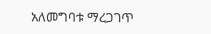አለመግባቱ ማረጋገጥ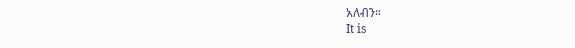አለብን።
It is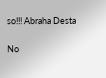so!!! Abraha Desta

No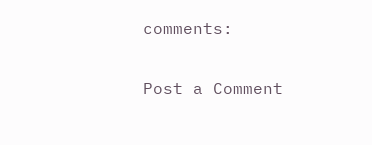comments:

Post a Comment